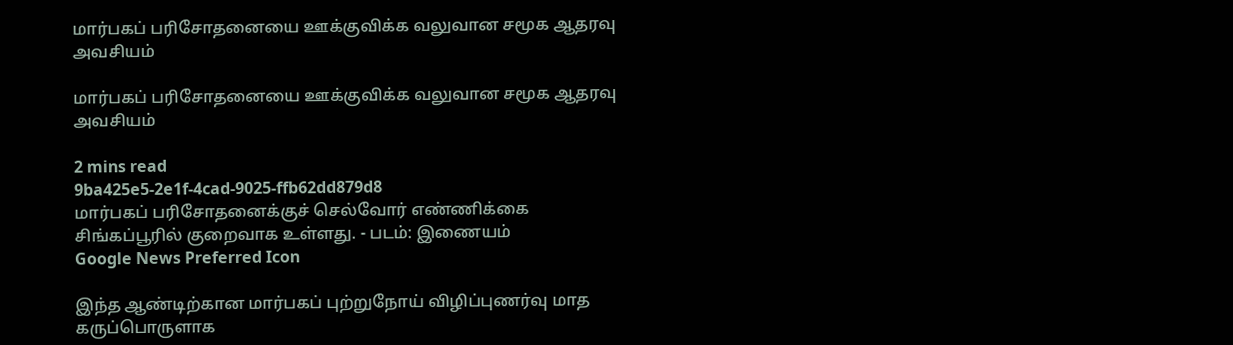மார்பகப் பரிசோதனையை ஊக்குவிக்க வலுவான சமூக ஆதரவு அவசியம்

மார்பகப் பரிசோதனையை ஊக்குவிக்க வலுவான சமூக ஆதரவு அவசியம்

2 mins read
9ba425e5-2e1f-4cad-9025-ffb62dd879d8
மார்பகப் பரிசோதனைக்குச் செல்வோர் எண்ணிக்கை சிங்கப்பூரில் குறைவாக உள்ளது. - படம்: இணையம்
Google News Preferred Icon

இந்த ஆண்டிற்கான மார்பகப் புற்றுநோய் விழிப்புணர்வு மாத கருப்பொருளாக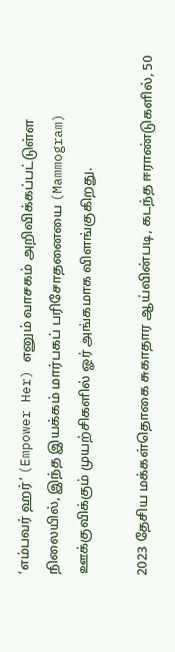‘எம்பவர் ஹர்’ (Empower Her) எனும் வாசகம் அறிவிக்கப்பட்டுள்ள நிலையில், இந்த இயக்கம் மார்பகப் பரிசோதனையை (Mammogram) ஊக்குவிக்கும் முயற்சிகளில் ஓர் அங்கமாக விளங்குகிறது.

2023 தேசிய மக்கள்தொகை சுகாதார ஆய்வின்படி, கடந்த ஈராண்டுகளில், 50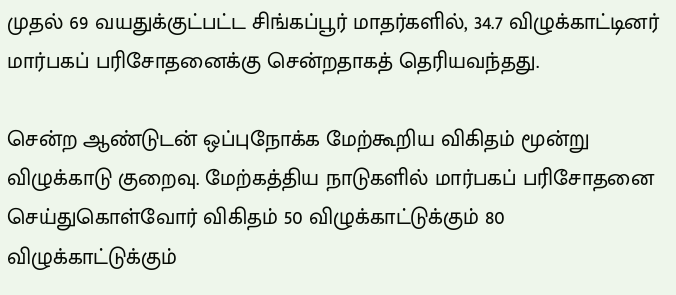முதல் 69 வயதுக்குட்பட்ட சிங்கப்பூர் மாதர்களில், 34.7 விழுக்காட்டினர் மார்பகப் பரிசோதனைக்கு சென்றதாகத் தெரியவந்தது.

சென்ற ஆண்டுடன் ஒப்புநோக்க மேற்கூறிய விகிதம் மூன்று விழுக்காடு குறைவு. மேற்கத்திய நாடுகளில் மார்பகப் பரிசோதனை செய்துகொள்வோர் விகிதம் 50 விழுக்காட்டுக்கும் 80 விழுக்காட்டுக்கும்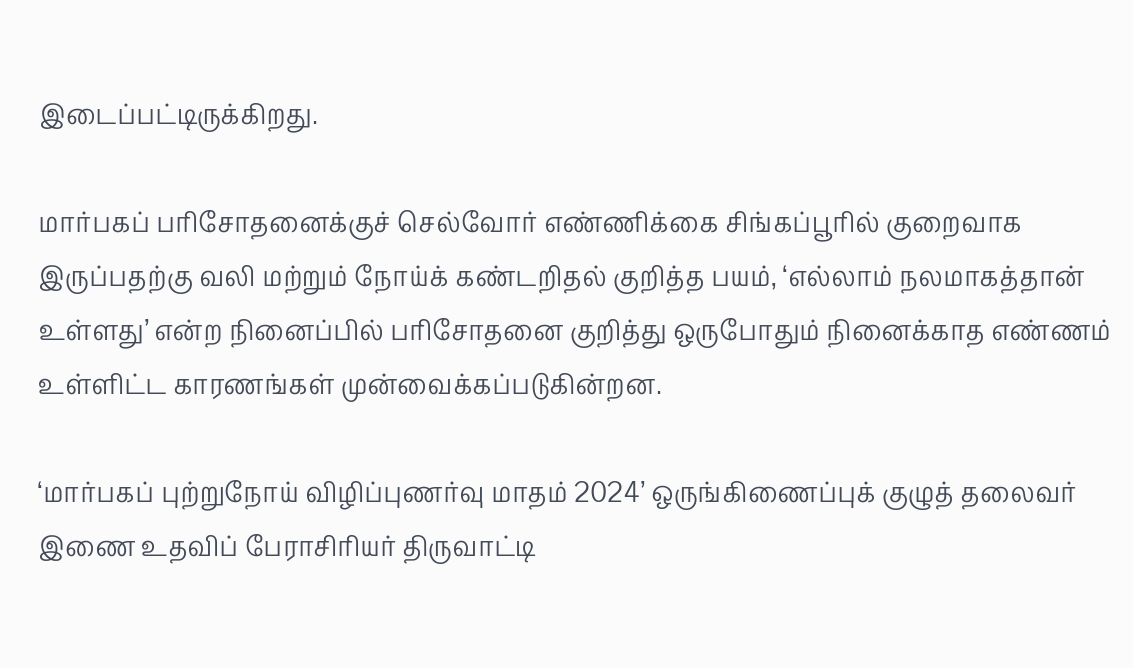இடைப்பட்டிருக்கிறது.

மார்பகப் பரிசோதனைக்குச் செல்வோர் எண்ணிக்கை சிங்கப்பூரில் குறைவாக இருப்பதற்கு வலி மற்றும் நோய்க் கண்டறிதல் குறித்த பயம், ‘எல்லாம் நலமாகத்தான் உள்ளது’ என்ற நினைப்பில் பரிசோதனை குறித்து ஒருபோதும் நினைக்காத எண்ணம் உள்ளிட்ட காரணங்கள் முன்வைக்கப்படுகின்றன.

‘மார்பகப் புற்றுநோய் விழிப்புணர்வு மாதம் 2024’ ஒருங்கிணைப்புக் குழுத் தலைவர் இணை உதவிப் பேராசிரியர் திருவாட்டி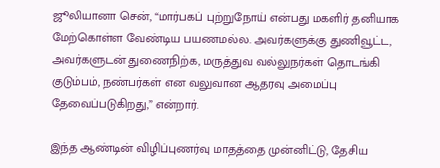ஜூலியானா சென், “மார்பகப் புற்றுநோய் என்பது மகளிர் தனியாக மேற்கொள்ள வேண்டிய பயணமல்ல. அவர்களுக்கு துணிவூட்ட, அவர்களுடன் துணைநிற்க, மருத்துவ வல்லுநர்கள் தொடங்கி குடும்பம், நண்பர்கள் என வலுவான ஆதரவு அமைப்பு தேவைப்படுகிறது,” என்றார்.

இந்த ஆண்டின் விழிப்புணர்வு மாதத்தை முன்னிட்டு, தேசிய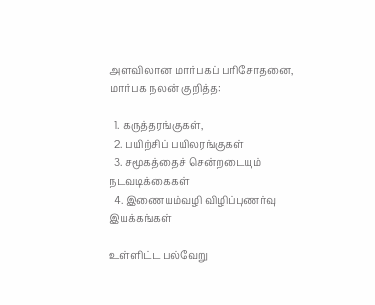அளவிலான மார்பகப் பரிசோதனை, மார்பக நலன் குறித்த:

  1. கருத்தரங்குகள்,
  2. பயிற்சிப் பயிலரங்குகள்
  3. சமூகத்தைச் சென்றடையும் நடவடிக்கைகள்
  4. இணையம்வழி விழிப்புணர்வு இயக்கங்கள்

உள்ளிட்ட பல்வேறு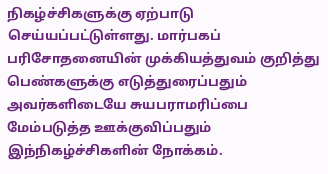நிகழ்ச்சிகளுக்கு ஏற்பாடு செய்யப்பட்டுள்ளது. மார்பகப் பரிசோதனையின் முக்கியத்துவம் குறித்து பெண்களுக்கு எடுத்துரைப்பதும் அவர்களிடையே சுயபராமரிப்பை மேம்படுத்த ஊக்குவிப்பதும் இந்நிகழ்ச்சிகளின் நோக்கம்.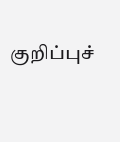குறிப்புச்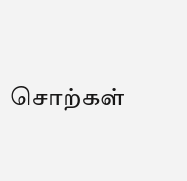சொற்கள்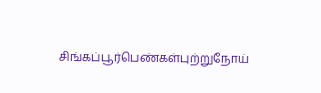சிங்கப்பூர்பெண்கள்புற்றுநோய்